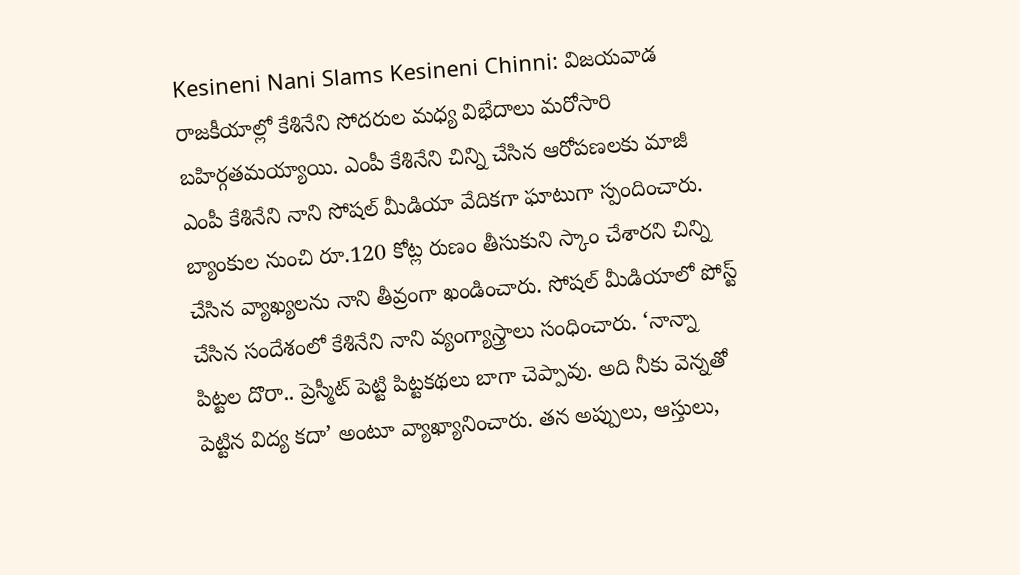Kesineni Nani Slams Kesineni Chinni: విజయవాడ రాజకీయాల్లో కేశినేని సోదరుల మధ్య విభేదాలు మరోసారి బహిర్గతమయ్యాయి. ఎంపీ కేశినేని చిన్ని చేసిన ఆరోపణలకు మాజీ ఎంపీ కేశినేని నాని సోషల్ మీడియా వేదికగా ఘాటుగా స్పందించారు. బ్యాంకుల నుంచి రూ.120 కోట్ల రుణం తీసుకుని స్కాం చేశారని చిన్ని చేసిన వ్యాఖ్యలను నాని తీవ్రంగా ఖండించారు. సోషల్ మీడియాలో పోస్ట్ చేసిన సందేశంలో కేశినేని నాని వ్యంగ్యాస్త్రాలు సంధించారు. ‘నాన్నా పిట్టల దొరా.. ప్రెస్మీట్ పెట్టి పిట్టకథలు బాగా చెప్పావు. అది నీకు వెన్నతో పెట్టిన విద్య కదా’ అంటూ వ్యాఖ్యానించారు. తన అప్పులు, ఆస్తులు,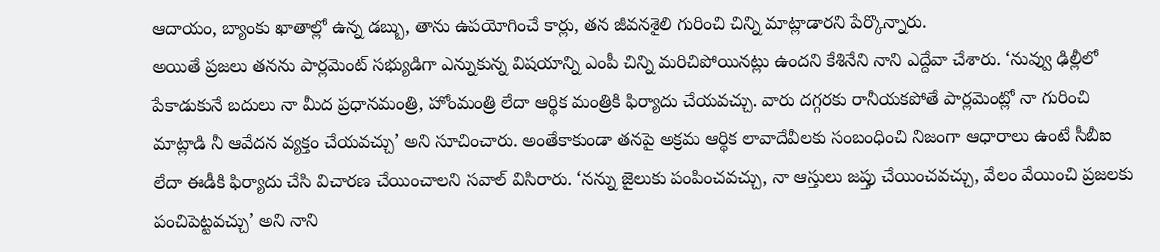ఆదాయం, బ్యాంకు ఖాతాల్లో ఉన్న డబ్బు, తాను ఉపయోగించే కార్లు, తన జీవనశైలి గురించి చిన్ని మాట్లాడారని పేర్కొన్నారు.
అయితే ప్రజలు తనను పార్లమెంట్ సభ్యుడిగా ఎన్నుకున్న విషయాన్ని ఎంపీ చిన్ని మరిచిపోయినట్లు ఉందని కేశినేని నాని ఎద్దేవా చేశారు. ‘నువ్వు ఢిల్లీలో పేకాడుకునే బదులు నా మీద ప్రధానమంత్రి, హోంమంత్రి లేదా ఆర్థిక మంత్రికి ఫిర్యాదు చేయవచ్చు. వారు దగ్గరకు రానీయకపోతే పార్లమెంట్లో నా గురించి మాట్లాడి నీ ఆవేదన వ్యక్తం చేయవచ్చు’ అని సూచించారు. అంతేకాకుండా తనపై అక్రమ ఆర్థిక లావాదేవీలకు సంబంధించి నిజంగా ఆధారాలు ఉంటే సీబీఐ లేదా ఈడీకి ఫిర్యాదు చేసి విచారణ చేయించాలని సవాల్ విసిరారు. ‘నన్ను జైలుకు పంపించవచ్చు, నా ఆస్తులు జప్తు చేయించవచ్చు, వేలం వేయించి ప్రజలకు పంచిపెట్టవచ్చు’ అని నాని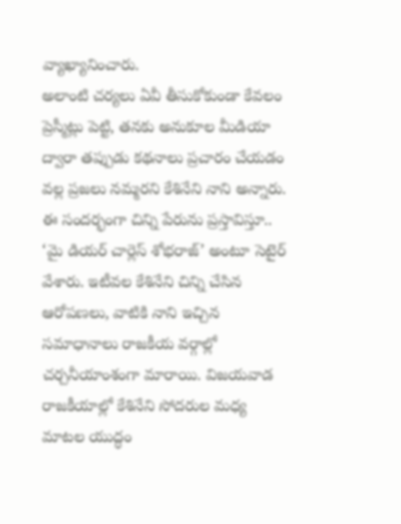వ్యాఖ్యానించారు.
అలాంటి చర్యలు ఏవీ తీసుకోకుండా కేవలం ప్రెస్మీట్లు పెట్టి, తనకు అనుకూల మీడియా ద్వారా తప్పుడు కథనాలు ప్రచారం చేయడం వల్ల ప్రజలు నమ్మరని కేశినేని నాని అన్నారు. ఈ సందర్భంగా చిన్ని పేరును ప్రస్తావిస్తూ.. ‘మై డియర్ చార్లెస్ శోభరాజ్’ అంటూ సెటైర్ వేశారు. ఇటీవల కేశినేని చిన్ని చేసిన ఆరోపణలు, వాటికి నాని ఇచ్చిన సమాధానాలు రాజకీయ వర్గాల్లో చర్చనీయాంశంగా మారాయి. విజయవాడ రాజకీయాల్లో కేశినేని సోదరుల మధ్య మాటల యుద్ధం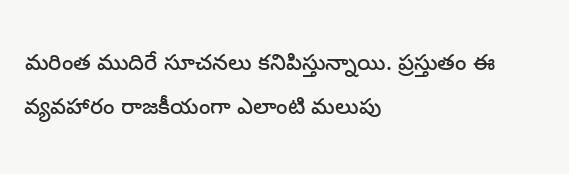మరింత ముదిరే సూచనలు కనిపిస్తున్నాయి. ప్రస్తుతం ఈ వ్యవహారం రాజకీయంగా ఎలాంటి మలుపు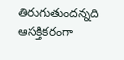తిరుగుతుందన్నది ఆసక్తికరంగా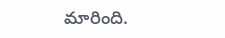మారింది.